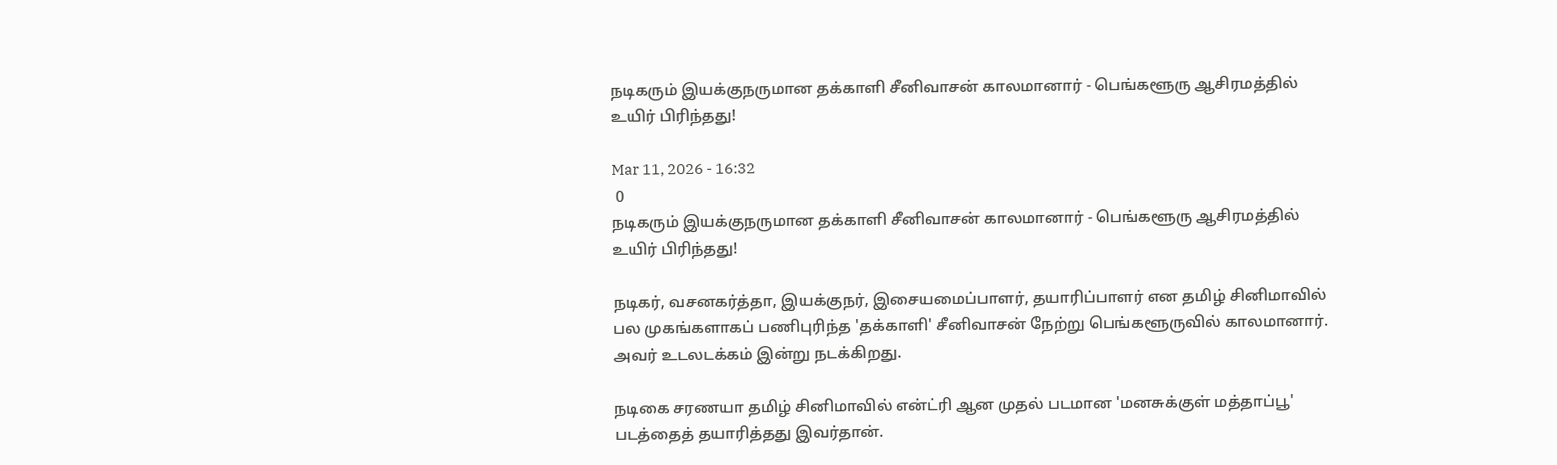நடிகரும் இயக்குநருமான தக்காளி சீனிவாசன் காலமானார் - பெங்களூரு ஆசிரமத்தில் உயிர் பிரிந்தது!

Mar 11, 2026 - 16:32
 0
நடிகரும் இயக்குநருமான தக்காளி சீனிவாசன் காலமானார் - பெங்களூரு ஆசிரமத்தில் உயிர் பிரிந்தது!

நடிகர், வசனகர்த்தா, இயக்குநர், இசையமைப்பாளர், தயாரிப்பாளர் என தமிழ் சினிமாவில் பல முகங்களாகப் பணிபுரிந்த 'தக்காளி' சீனிவாசன் நேற்று பெங்களூருவில் காலமானார். அவர் உடலடக்கம் இன்று நடக்கிறது.

நடிகை சரணயா தமிழ் சினிமாவில் என்ட்ரி ஆன முதல் படமான 'மனசுக்குள் மத்தாப்பூ' படத்தைத் தயாரித்தது இவர்தான்.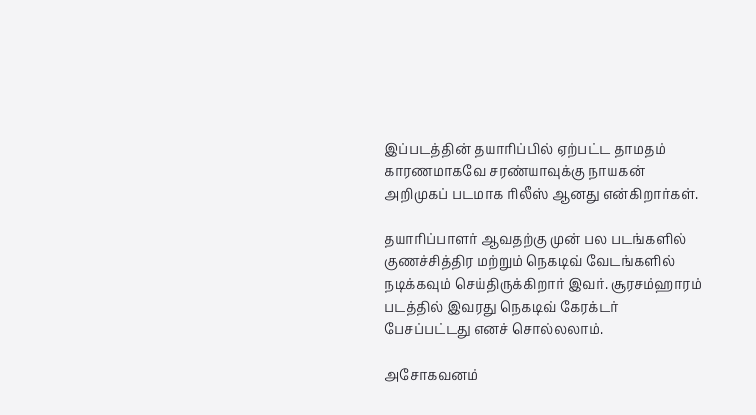இப்படத்தின் தயாரிப்பில் ஏற்பட்ட தாமதம் காரணமாகவே சரண்யாவுக்கு நாயகன் அறிமுகப் படமாக ரிலீஸ் ஆனது என்கிறார்கள்.

தயாரிப்பாளர் ஆவதற்கு முன் பல படங்களில் குணச்சித்திர மற்றும் நெகடிவ் வேடங்களில் நடிக்கவும் செய்திருக்கிறார் இவர். சூரசம்ஹாரம் படத்தில் இவரது நெகடிவ் கேரக்டர் பேசப்பட்டது எனச் சொல்லலாம்.

அசோகவனம்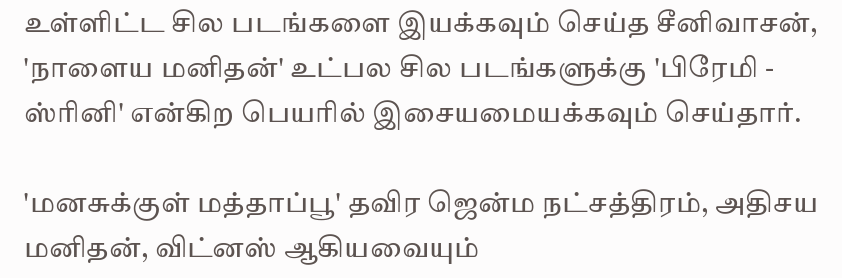உள்ளிட்ட சில படங்களை இயக்கவும் செய்த சீனிவாசன், 'நாளைய மனிதன்' உட்பல சில படங்களுக்கு 'பிரேமி - ஸ்ரினி' என்கிற பெயரில் இசையமையக்கவும் செய்தார்.

'மனசுக்குள் மத்தாப்பூ' தவிர ஜென்ம நட்சத்திரம், அதிசய மனிதன், விட்னஸ் ஆகியவையும்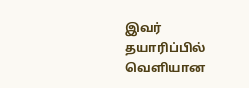இவர் தயாரிப்பில் வெளியான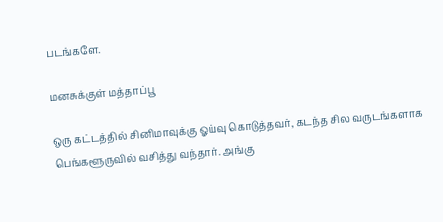படங்களே.

மனசுக்குள் மத்தாப்பூ

ஒரு கட்டத்தில் சினிமாவுக்கு ஓய்வு கொடுத்தவர், கடந்த சில வருடங்களாக பெங்களூருவில் வசித்து வந்தார். அங்கு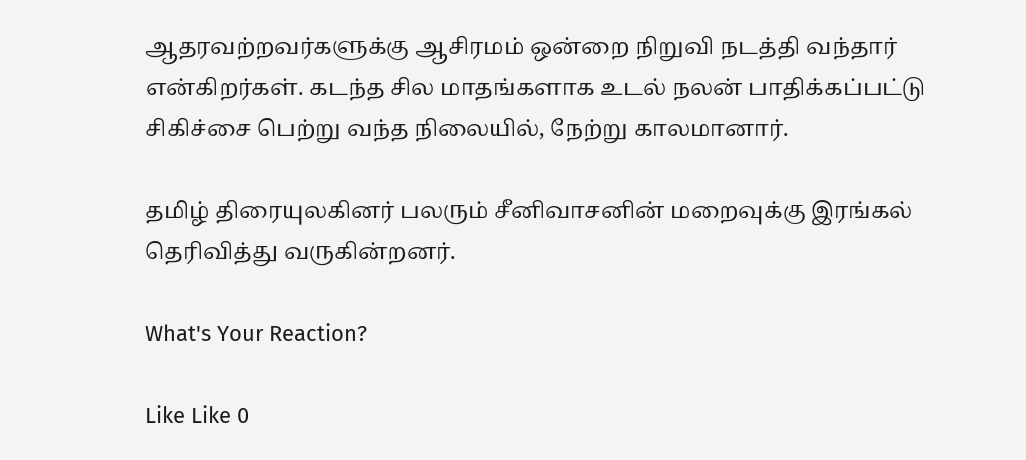ஆதரவற்றவர்களுக்கு ஆசிரமம் ஒன்றை நிறுவி நடத்தி வந்தார் என்கிறர்கள். கடந்த சில மாதங்களாக உடல் நலன் பாதிக்கப்பட்டு சிகிச்சை பெற்று வந்த நிலையில், நேற்று காலமானார்.

தமிழ் திரையுலகினர் பலரும் சீனிவாசனின் மறைவுக்கு இரங்கல் தெரிவித்து வருகின்றனர்.

What's Your Reaction?

Like Like 0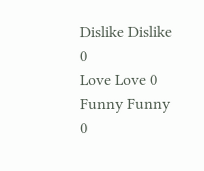Dislike Dislike 0
Love Love 0
Funny Funny 0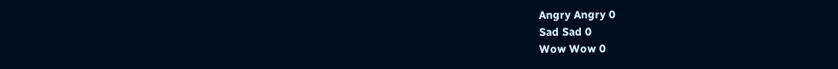Angry Angry 0
Sad Sad 0
Wow Wow 0